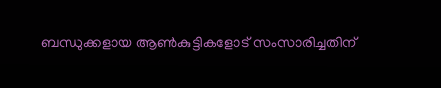ബന്ധുക്കളായ ആണ്‍കുട്ടികളോട് സംസാരിച്ചതിന്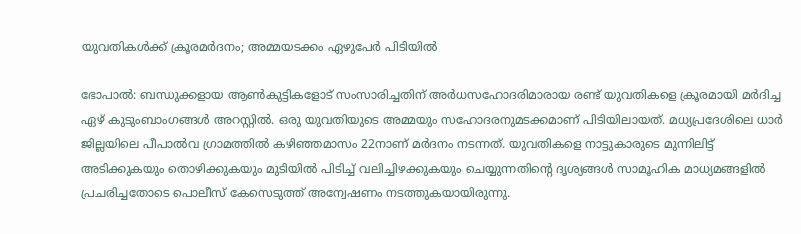യുവതികൾക്ക് ക്രൂരമര്‍ദനം; അമ്മയടക്കം ഏഴുപേര്‍ പിടിയില്‍

ഭോപാൽ: ബന്ധുക്കളായ ആൺകുട്ടികളോട് സംസാരിച്ചതിന് അർധസഹോദരിമാരായ രണ്ട് യുവതികളെ ക്രൂരമായി മർദിച്ച ഏഴ് കുടുംബാംഗങ്ങൾ അറസ്റ്റിൽ. ഒരു യുവതിയുടെ അമ്മയും സഹോദരനുമടക്കമാണ് പിടിയിലായത്. മധ്യപ്രദേശിലെ ധാർ ജില്ലയിലെ പീപാൽവ ഗ്രാമത്തിൽ കഴിഞ്ഞമാസം 22നാണ് മർദനം നടന്നത്. യുവതികളെ നാട്ടുകാരുടെ മുന്നിലിട്ട് അടിക്കുകയും തൊഴിക്കുകയും മുടിയിൽ പിടിച്ച് വലിച്ചിഴക്കുകയും ചെയ്യുന്നതിന്‍റെ ദൃശ്യങ്ങൾ സാമൂഹിക മാധ്യമങ്ങളിൽ പ്രചരിച്ചതോടെ പൊലീസ് കേസെടുത്ത് അന്വേഷണം നടത്തുകയായിരുന്നു.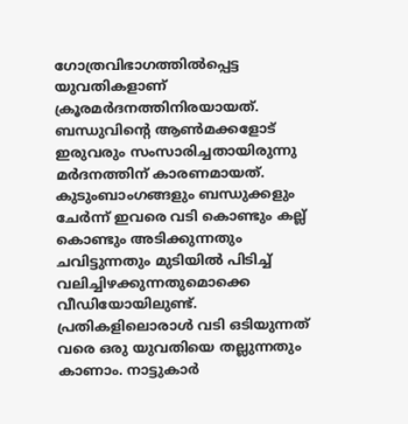ഗോത്രവിഭാഗത്തിൽപ്പെട്ട യുവതികളാണ് ക്രൂരമർദനത്തിനിരയായത്. ബന്ധുവിന്‍റെ ആൺമക്കളോട് ഇരുവരും സംസാരിച്ചതായിരുന്നു മർദനത്തിന് കാരണമായത്. കുടുംബാംഗങ്ങളും ബന്ധുക്കളും ചേർന്ന് ഇവരെ വടി കൊണ്ടും കല്ല് കൊണ്ടും അടിക്കുന്നതും ചവിട്ടുന്നതും മുടിയിൽ പിടിച്ച് വലിച്ചിഴക്കുന്നതുമൊക്കെ വീഡിയോയിലുണ്ട്. പ്രതികളിലൊരാൾ വടി ഒടിയുന്നത് വരെ ഒരു യുവതിയെ തല്ലുന്നതും കാണാം. നാട്ടുകാർ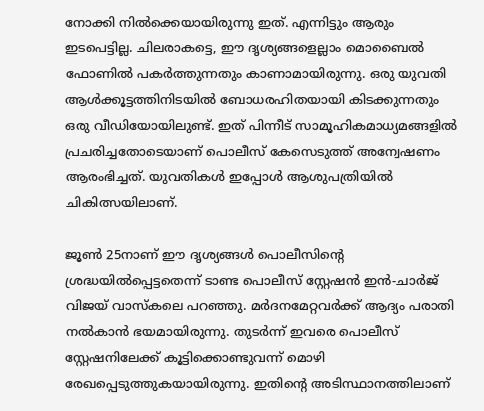നോക്കി നിൽക്കെയായിരുന്നു ഇത്. എന്നിട്ടും ആരും ഇടപെട്ടില്ല. ചിലരാകട്ടെ, ഈ ദൃശ്യങ്ങളെല്ലാം മൊബൈൽ ഫോണിൽ പകർത്തുന്നതും കാണാമായിരുന്നു. ഒരു യുവതി ആൾക്കൂട്ടത്തിനിടയിൽ ബോധരഹിതയായി കിടക്കുന്നതും ഒരു വീഡിയോയിലുണ്ട്. ഇത് പിന്നീട് സാമൂഹികമാധ്യമങ്ങളിൽ പ്രചരിച്ചതോടെയാണ് പൊലീസ് കേസെടുത്ത് അന്വേഷണം ആരംഭിച്ചത്. യുവതികൾ ഇപ്പോൾ ആശുപത്രിയിൽ ചികിത്സയിലാണ്.

ജൂൺ 25നാണ് ഈ ദൃശ്യങ്ങൾ പൊലീസിന്‍റെ ശ്രദ്ധയിൽപ്പെട്ടതെന്ന് ടാണ്ട പൊലീസ് സ്റ്റേഷൻ ഇൻ-ചാർജ് വിജയ് വാസ്കലെ പറഞ്ഞു. മർദനമേറ്റവർക്ക് ആദ്യം പരാതി നൽകാൻ ഭയമായിരുന്നു. തുടർന്ന് ഇവരെ പൊലീസ് സ്റ്റേഷനിലേക്ക് കൂട്ടിക്കൊണ്ടുവന്ന് മൊഴി രേഖപ്പെടുത്തുകയായിരുന്നു. ഇതിന്‍റെ അടിസ്ഥാനത്തിലാണ്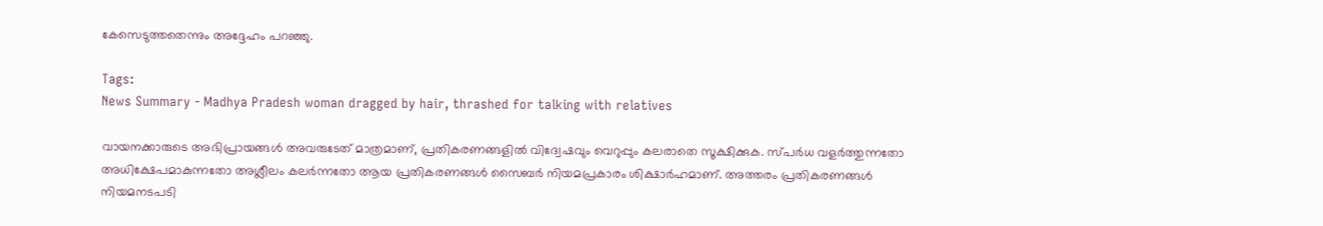കേസെടുത്തതെന്നും അദ്ദേഹം പറഞ്ഞു.

Tags:
News Summary - Madhya Pradesh woman dragged by hair, thrashed for talking with relatives

വായനക്കാരുടെ അഭിപ്രായങ്ങള്‍ അവരുടേത് മാത്രമാണ്, പ്രതികരണങ്ങളിൽ വിദ്വേഷവും വെറുപ്പും കലരാതെ സൂക്ഷിക്കുക. സ്പർധ വളർത്തുന്നതോ അധിക്ഷേപമാകുന്നതോ അശ്ലീലം കലർന്നതോ ആയ പ്രതികരണങ്ങൾ സൈബർ നിയമപ്രകാരം ശിക്ഷാർഹമാണ്. അത്തരം പ്രതികരണങ്ങൾ നിയമനടപടി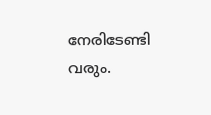നേരിടേണ്ടി വരും.